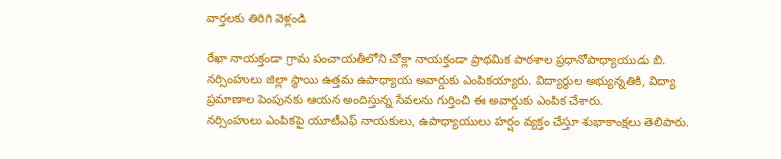వార్తలకు తిరిగి వెళ్లండి

రేఖా నాయక్తండా గ్రామ పంచాయతీలోని చోక్లా నాయక్తండా ప్రాథమిక పాఠశాల ప్రధానోపాధ్యాయుడు బి. నర్సింహులు జిల్లా స్థాయి ఉత్తమ ఉపాధ్యాయ అవార్డుకు ఎంపికయ్యారు. విద్యార్థుల అభ్యున్నతికి, విద్యా ప్రమాణాల పెంపునకు ఆయన అందిస్తున్న సేవలను గుర్తించి ఈ అవార్డుకు ఎంపిక చేశారు.
నర్సింహులు ఎంపికపై యూటీఎఫ్ నాయకులు, ఉపాధ్యాయులు హర్షం వ్యక్తం చేస్తూ శుభాకాంక్షలు తెలిపారు.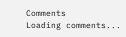Comments
Loading comments...